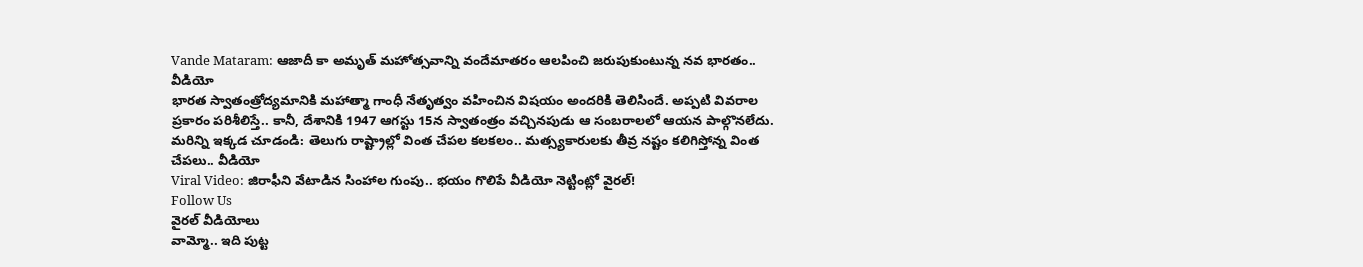Vande Mataram: ఆజాదీ కా అమృత్ మహోత్సవాన్ని వందేమాతరం ఆలపించి జరుపుకుంటున్న నవ భారతం.. వీడియో
భారత స్వాతంత్రోద్యమానికి మహాత్మా గాంధీ నేతృత్వం వహించిన విషయం అందరికి తెలిసిందే. అప్పటి వివరాల ప్రకారం పరిశీలిస్తే.. కానీ, దేశానికి 1947 ఆగస్టు 15న స్వాతంత్రం వచ్చినపుడు ఆ సంబరాలలో ఆయన పాల్గొనలేదు.
మరిన్ని ఇక్కడ చూడండి: తెలుగు రాష్ట్రాల్లో వింత చేపల కలకలం.. మత్స్యకారులకు తీవ్ర నష్టం కలిగిస్తోన్న వింత చేపలు.. వీడియో
Viral Video: జిరాఫీని వేటాడిన సింహాల గుంపు.. భయం గొలిపే వీడియో నెట్టింట్లో వైరల్!
Follow Us
వైరల్ వీడియోలు
వామ్మో.. ఇది పుట్ట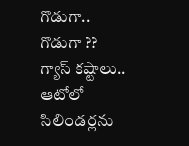గొడుగా.. గొడుగా ??
గ్యాస్ కష్టాలు.. ఆటోలో సిలిండర్లను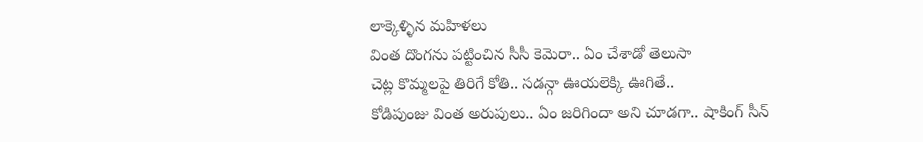లాక్కెళ్ళిన మహిళలు
వింత దొంగను పట్టించిన సీసీ కెమెరా.. ఏం చేశాడో తెలుసా
చెట్ల కొమ్మలపై తిరిగే కోతి.. సడన్గా ఊయలెక్కి ఊగితే..
కోడిపుంజు వింత అరుపులు.. ఏం జరిగిందా అని చూడగా.. షాకింగ్ సీన్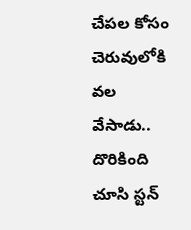చేపల కోసం చెరువులోకి వల వేసాడు.. దొరికింది చూసి స్టన్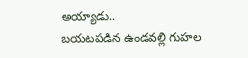అయ్యాడు..
బయటపడిన ఉండవల్లి గుహల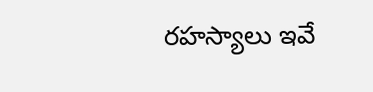రహస్యాలు ఇవే